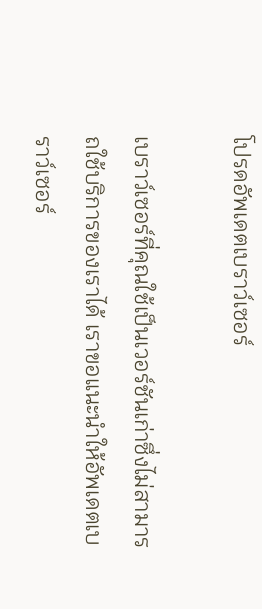โปรดอัพเดตเบราว์เซอร์

เบราว์เซอร์ที่คุณใช้เป็นเวอร์ชันเก่าซึ่งไม่สามารถใช้บริการของเราได้ เราขอแนะนำให้อัพเดตเบราว์เซอร์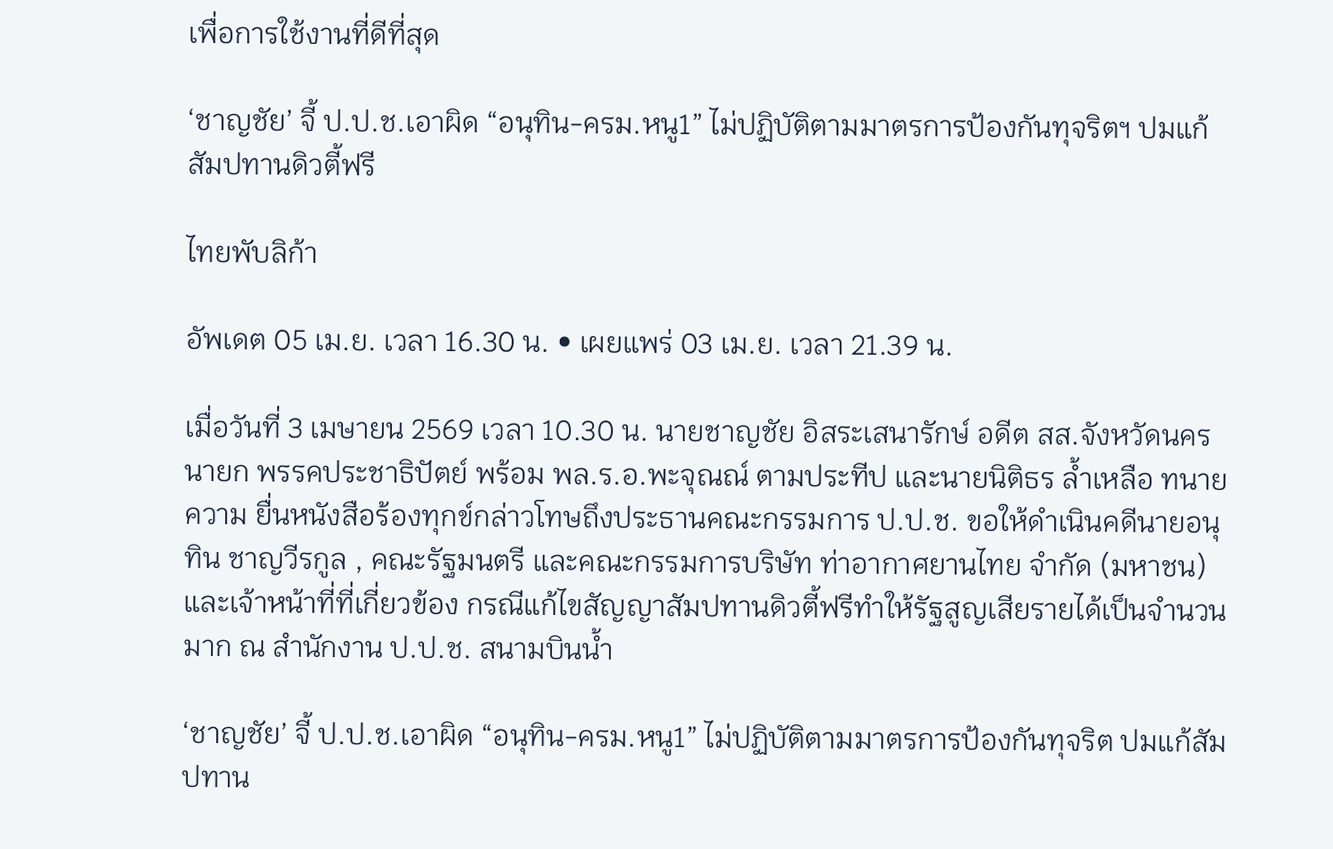เพื่อการใช้งานที่ดีที่สุด

‘ชาญชัย’ จี้ ป.ป.ช.เอาผิด “อนุทิน-ครม.หนู1” ไม่ปฏิบัติตามมาตรการป้องกันทุจริตฯ ปมแก้สัมปทานดิวตี้ฟรี

ไทยพับลิก้า

อัพเดต 05 เม.ย. เวลา 16.30 น. • เผยแพร่ 03 เม.ย. เวลา 21.39 น.

เมื่อวันที่ 3 เมษายน 2569 เวลา 10.30 น. นายชาญชัย อิสระเสนารักษ์ อดีต สส.จังหวัดนครนายก พรรคประชาธิปัตย์ พร้อม พล.ร.อ.พะจุณณ์ ตามประทีป และนายนิติธร ล้ำเหลือ ทนายความ ยื่นหนังสือร้องทุกข์กล่าวโทษถึงประธานคณะกรรมการ ป.ป.ช. ขอให้ดำเนินคดีนายอนุทิน ชาญวีรกูล , คณะรัฐมนตรี และคณะกรรมการบริษัท ท่าอากาศยานไทย จำกัด (มหาชน) และเจ้าหน้าที่ที่เกี่ยวข้อง กรณีแก้ไขสัญญาสัมปทานดิวตี้ฟรีทำให้รัฐสูญเสียรายได้เป็นจำนวนมาก ณ สำนักงาน ป.ป.ช. สนามบินน้ำ

‘ชาญชัย’ จี้ ป.ป.ช.เอาผิด “อนุทิน-ครม.หนู1” ไม่ปฏิบัติตามมาตรการป้องกันทุจริต ปมแก้สัมปทาน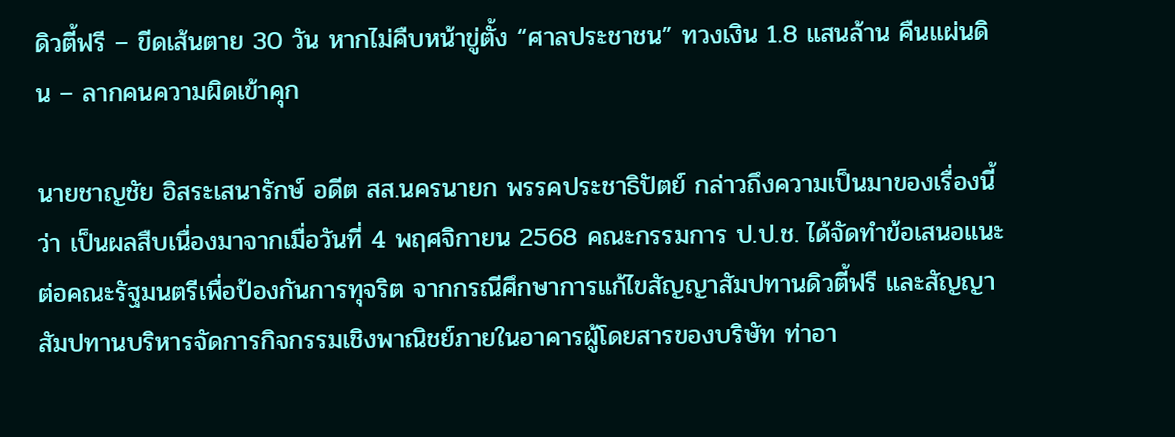ดิวตี้ฟรี – ขีดเส้นตาย 30 วัน หากไม่คืบหน้าขู่ตั้ง “ศาลประชาชน” ทวงเงิน 1.8 แสนล้าน คืนแผ่นดิน – ลากคนความผิดเข้าคุก

นายชาญชัย อิสระเสนารักษ์ อดีต สส.นครนายก พรรคประชาธิปัตย์ กล่าวถึงความเป็นมาของเรื่องนี้ว่า เป็นผลสืบเนื่องมาจากเมื่อวันที่ 4 พฤศจิกายน 2568 คณะกรรมการ ป.ป.ช. ได้จัดทำข้อเสนอแนะต่อคณะรัฐมนตรีเพื่อป้องกันการทุจริต จากกรณีศึกษาการแก้ไขสัญญาสัมปทานดิวตี้ฟรี และสัญญาสัมปทานบริหารจัดการกิจกรรมเชิงพาณิชย์ภายในอาคารผู้โดยสารของบริษัท ท่าอา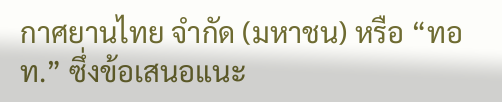กาศยานไทย จำกัด (มหาชน) หรือ “ทอท.” ซึ่งข้อเสนอแนะ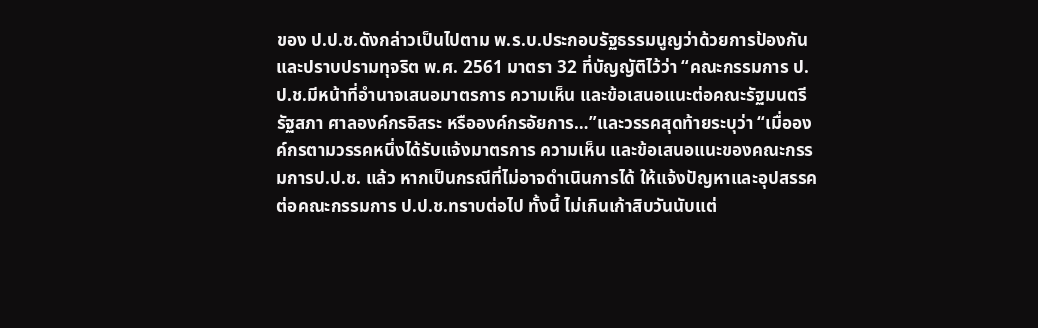ของ ป.ป.ช.ดังกล่าวเป็นไปตาม พ.ร.บ.ประกอบรัฐธรรมนูญว่าด้วยการป้องกันและปราบปรามทุจริต พ.ศ. 2561 มาตรา 32 ที่บัญญัติไว้ว่า “คณะกรรมการ ป.ป.ช.มีหน้าที่อำนาจเสนอมาตรการ ความเห็น และข้อเสนอแนะต่อคณะรัฐมนตรี รัฐสภา ศาลองค์กรอิสระ หรือองค์กรอัยการ…”และวรรคสุดท้ายระบุว่า “เมื่อองค์กรตามวรรคหนึ่งได้รับแจ้งมาตรการ ความเห็น และข้อเสนอแนะของคณะกรรมการป.ป.ช. แล้ว หากเป็นกรณีที่ไม่อาจดำเนินการได้ ให้แจ้งปัญหาและอุปสรรคต่อคณะกรรมการ ป.ป.ช.ทราบต่อไป ทั้งนี้ ไม่เกินเก้าสิบวันนับแต่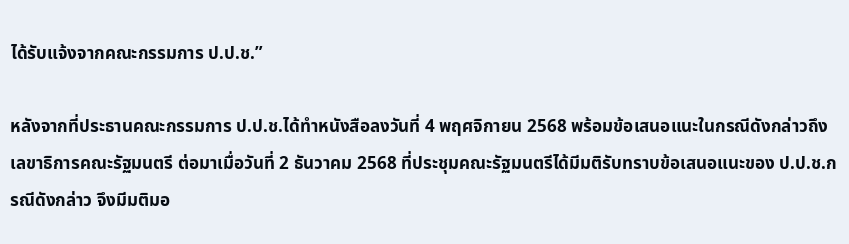ได้รับแจ้งจากคณะกรรมการ ป.ป.ช.”

หลังจากที่ประธานคณะกรรมการ ป.ป.ช.ได้ทำหนังสือลงวันที่ 4 พฤศจิกายน 2568 พร้อมข้อเสนอแนะในกรณีดังกล่าวถึงเลขาธิการคณะรัฐมนตรี ต่อมาเมื่อวันที่ 2 ธันวาคม 2568 ที่ประชุมคณะรัฐมนตรีได้มีมติรับทราบข้อเสนอแนะของ ป.ป.ช.กรณีดังกล่าว จึงมีมติมอ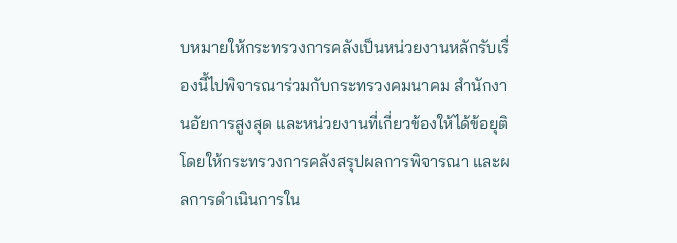บหมายให้กระทรวงการคลังเป็นหน่วยงานหลักรับเรื่องนี้ไปพิจารณาร่วมกับกระทรวงคมนาคม สำนักงานอัยการสูงสุด และหน่วยงานที่เกี่ยวข้องให้ได้ข้อยุติ โดยให้กระทรวงการคลังสรุปผลการพิจารณา และผลการดำเนินการใน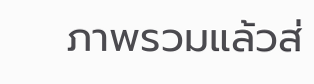ภาพรวมแล้วส่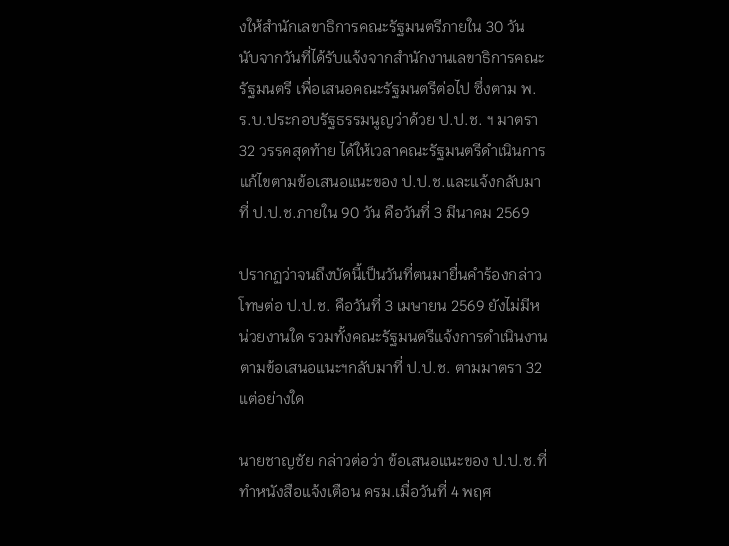งให้สำนักเลขาธิการคณะรัฐมนตรีภายใน 30 วัน นับจากวันที่ได้รับแจ้งจากสำนักงานเลขาธิการคณะรัฐมนตรี เพื่อเสนอคณะรัฐมนตรีต่อไป ซึ่งตาม พ.ร.บ.ประกอบรัฐธรรมนูญว่าด้วย ป.ป.ช. ฯ มาตรา 32 วรรคสุดท้าย ได้ให้เวลาคณะรัฐมนตรีดำเนินการแก้ไขตามข้อเสนอแนะของ ป.ป.ช.และแจ้งกลับมาที่ ป.ป.ช.ภายใน 90 วัน คือวันที่ 3 มีนาคม 2569

ปรากฏว่าจนถึงบัดนี้เป็นวันที่ตนมายื่นคำร้องกล่าวโทษต่อ ป.ป.ช. คือวันที่ 3 เมษายน 2569 ยังไม่มีหน่วยงานใด รวมทั้งคณะรัฐมนตรีแจ้งการดำเนินงานตามข้อเสนอแนะฯกลับมาที่ ป.ป.ช. ตามมาตรา 32 แต่อย่างใด

นายชาญชัย กล่าวต่อว่า ข้อเสนอแนะของ ป.ป.ช.ที่ทำหนังสือแจ้งเตือน ครม.เมื่อวันที่ 4 พฤศ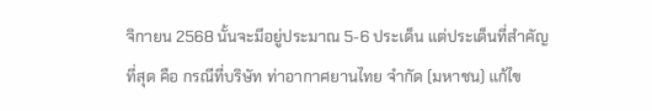จิกายน 2568 นั้นจะมีอยู่ประมาณ 5-6 ประเด็น แต่ประเด็นที่สำคัญที่สุด คือ กรณีที่บริษัท ท่าอากาศยานไทย จำกัด (มหาชน) แก้ไข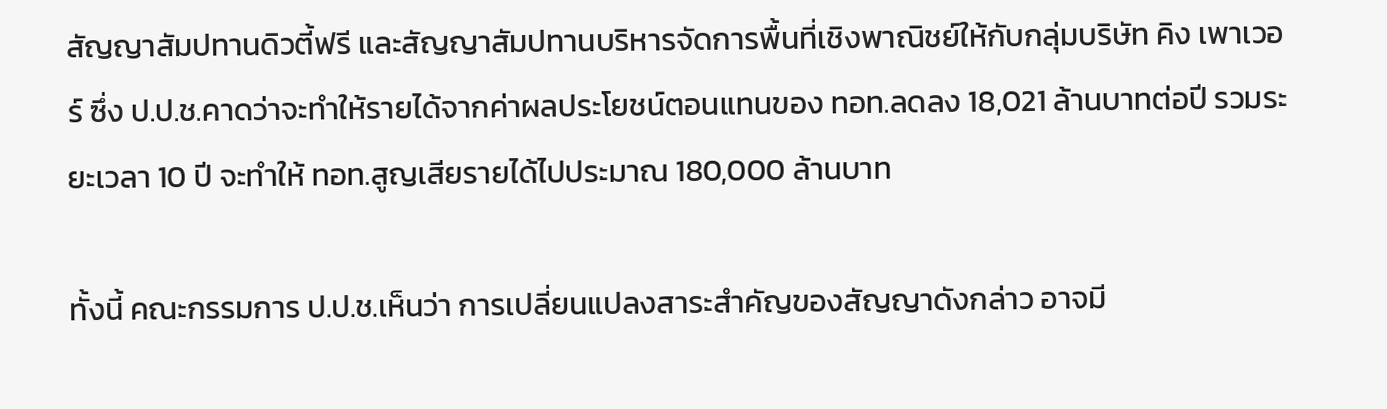สัญญาสัมปทานดิวตี้ฟรี และสัญญาสัมปทานบริหารจัดการพื้นที่เชิงพาณิชย์ให้กับกลุ่มบริษัท คิง เพาเวอร์ ซึ่ง ป.ป.ช.คาดว่าจะทำให้รายได้จากค่าผลประโยชน์ตอนแทนของ ทอท.ลดลง 18,021 ล้านบาทต่อปี รวมระยะเวลา 10 ปี จะทำให้ ทอท.สูญเสียรายได้ไปประมาณ 180,000 ล้านบาท

ทั้งนี้ คณะกรรมการ ป.ป.ช.เห็นว่า การเปลี่ยนแปลงสาระสำคัญของสัญญาดังกล่าว อาจมี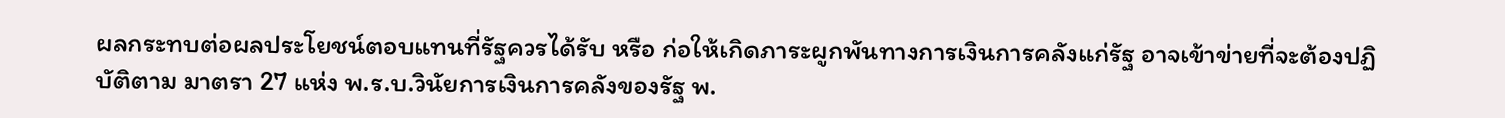ผลกระทบต่อผลประโยชน์ตอบแทนที่รัฐควรได้รับ หรือ ก่อให้เกิดภาระผูกพันทางการเงินการคลังแก่รัฐ อาจเข้าข่ายที่จะต้องปฏิบัติตาม มาตรา 27 แห่ง พ.ร.บ.วินัยการเงินการคลังของรัฐ พ.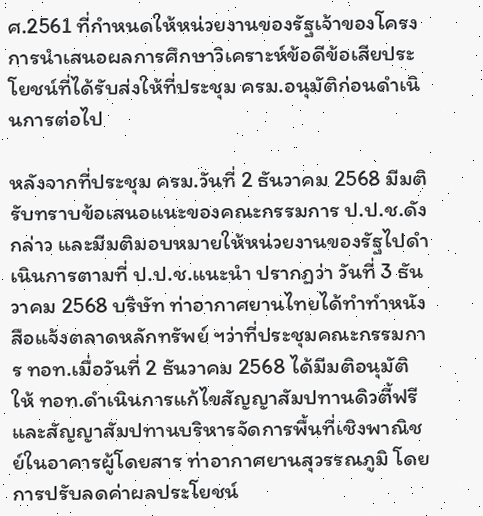ศ.2561 ที่กำหนดให้หน่วยงานของรัฐเจ้าของโครงการนำเสนอผลการศึกษาวิเคราะห์ข้อดีข้อเสียประโยชน์ที่ได้รับส่งให้ที่ประชุม ครม.อนุมัติก่อนดำเนินการต่อไป

หลังจากที่ประชุม ครม.วันที่ 2 ธันวาคม 2568 มีมติรับทราบข้อเสนอแนะของคณะกรรมการ ป.ป.ช.ดังกล่าว และมีมติมอบหมายให้หน่วยงานของรัฐไปดำเนินการตามที่ ป.ป.ช.แนะนำ ปรากฏว่า วันที่ 3 ธันวาคม 2568 บริษัท ท่าอากาศยานไทยได้ทำทำหนังสือแจ้งตลาดหลักทรัพย์ ฯว่าที่ประชุมคณะกรรมการ ทอท.เมื่อวันที่ 2 ธันวาคม 2568 ได้มีมติอนุมัติให้ ทอท.ดำเนินการแก้ไขสัญญาสัมปทานดิวตี้ฟรี และสัญญาสัมปทานบริหารจัดการพื้นที่เชิงพาณิชย์ในอาคารผู้โดยสาร ท่าอากาศยานสุวรรณภูมิ โดยการปรับลดค่าผลประโยชน์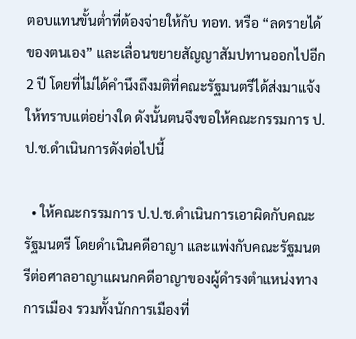ตอบแทนขั้นต่ำที่ต้องจ่ายให้กับ ทอท. หรือ “ลดรายได้ของตนเอง” และเลื่อนขยายสัญญาสัมปทานออกไปอีก 2 ปี โดยที่ไม่ได้คำนึงถึงมติที่คณะรัฐมนตรีได้ส่งมาแจ้งให้ทราบแต่อย่างใด ดังนั้นตนจึงขอให้คณะกรรมการ ป.ป.ช.ดำเนินการดังต่อไปนี้

  • ให้คณะกรรมการ ป.ป.ช.ดำเนินการเอาผิดกับคณะรัฐมนตรี โดยดำเนินคดีอาญา และแพ่งกับคณะรัฐมนตรีต่อศาลอาญาแผนกคดีอาญาของผู้ดำรงตำแหน่งทางการเมือง รวมทั้งนักการเมืองที่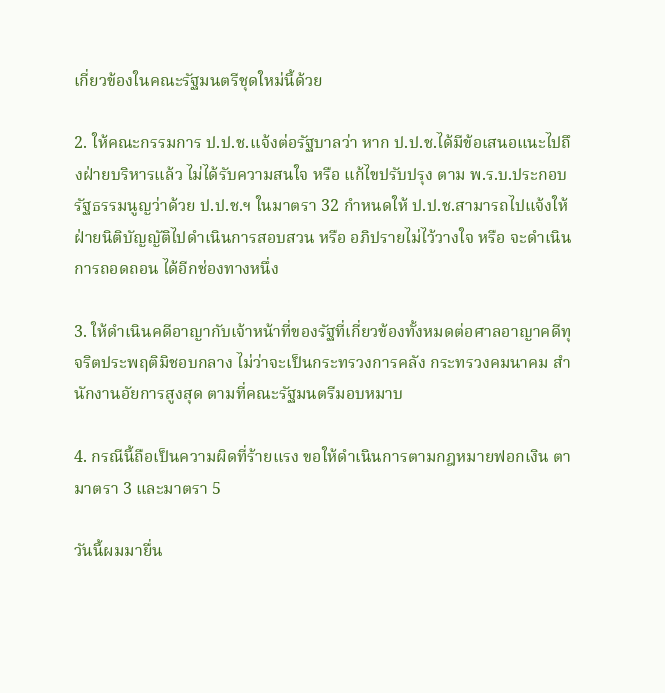เกี่ยวข้องในคณะรัฐมนตรีชุดใหม่นี้ด้วย

2. ให้คณะกรรมการ ป.ป.ช.แจ้งต่อรัฐบาลว่า หาก ป.ป.ช.ได้มีข้อเสนอแนะไปถึงฝ่ายบริหารแล้ว ไม่ได้รับความสนใจ หรือ แก้ไขปรับปรุง ตาม พ.ร.บ.ประกอบรัฐธรรมนูญว่าด้วย ป.ป.ช.ฯ ในมาตรา 32 กำหนดให้ ป.ป.ช.สามารถไปแจ้งให้ฝ่ายนิติบัญญัติไปดำเนินการสอบสวน หรือ อภิปรายไม่ไว้วางใจ หรือ จะดำเนินการถอดถอน ได้อีกช่องทางหนึ่ง

3. ให้ดำเนินคดีอาญากับเจ้าหน้าที่ของรัฐที่เกี่ยวข้องทั้งหมดต่อศาลอาญาคดีทุจริตประพฤติมิชอบกลาง ไม่ว่าจะเป็นกระทรวงการคลัง กระทรวงคมนาคม สำนักงานอัยการสูงสุด ตามที่คณะรัฐมนตรีมอบหมาบ

4. กรณีนี้ถือเป็นความผิดที่ร้ายแรง ขอให้ดำเนินการตามกฎหมายฟอกเงิน ตามาตรา 3 และมาตรา 5

วันนี้ผมมายื่น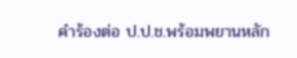คำร้องต่อ ป.ป.ช.พร้อมพยานหลัก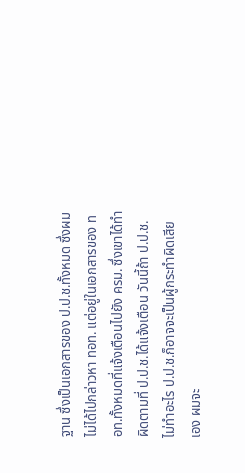ฐาน ซึ่งเป็นเอกสารของ ป.ป.ช.ทั้งหมด ซึ่งผมไม่ได้ไปกล่าวหา ทอท. แต่อยู่ในเอกสารของ ทอท.ทั้งหมดที่แจ้งเตือนไปยัง ครม. ซึ่งเขาได้ทำผิดตามที่ ป.ป.ช.ได้แจ้งเตือน วันนี้ถ้า ป.ป.ช.ไม่ทำอะไร ป.ป.ช.ก็อาจจะเป็นผู้กระทำผิดเสียเอง ผมจะ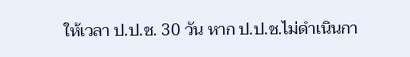ให้เวลา ป.ป.ช. 30 วัน หาก ป.ป.ช.ไม่ดำเนินกา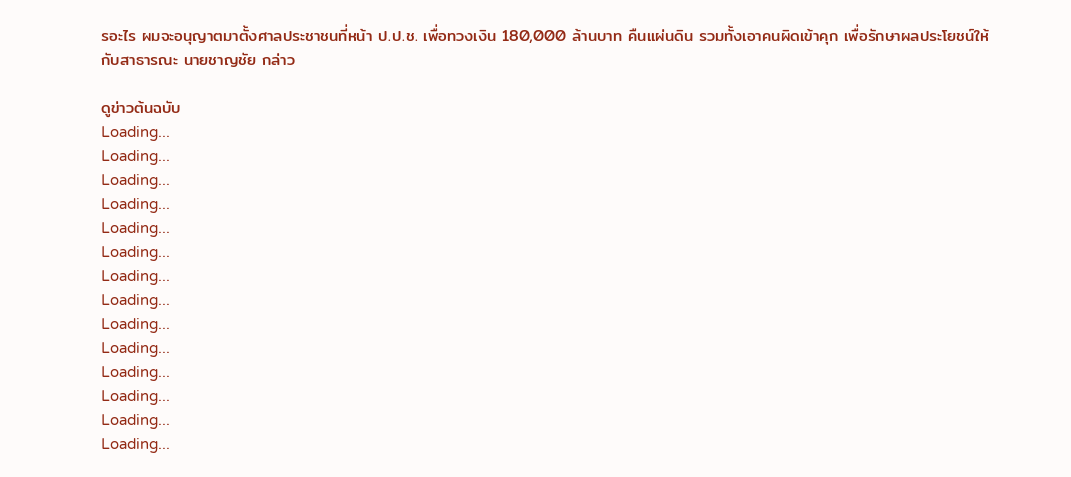รอะไร ผมจะอนุญาตมาตั้งศาลประชาชนที่หน้า ป.ป.ช. เพื่อทวงเงิน 180,000 ล้านบาท คืนแผ่นดิน รวมทั้งเอาคนผิดเข้าคุก เพื่อรักษาผลประโยชน์ให้กับสาธารณะ นายชาญชัย กล่าว

ดูข่าวต้นฉบับ
Loading...
Loading...
Loading...
Loading...
Loading...
Loading...
Loading...
Loading...
Loading...
Loading...
Loading...
Loading...
Loading...
Loading...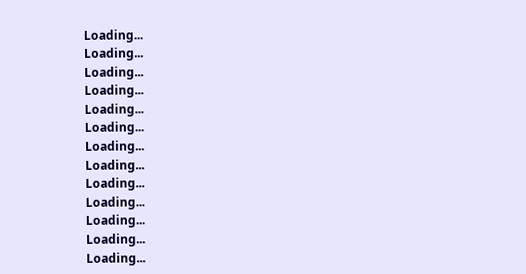Loading...
Loading...
Loading...
Loading...
Loading...
Loading...
Loading...
Loading...
Loading...
Loading...
Loading...
Loading...
Loading...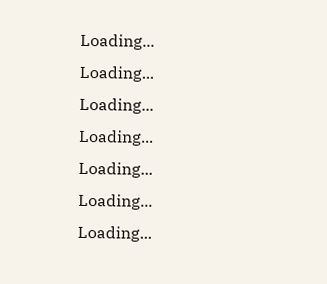Loading...
Loading...
Loading...
Loading...
Loading...
Loading...
Loading...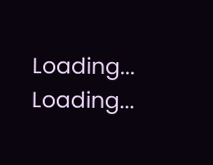Loading...
Loading...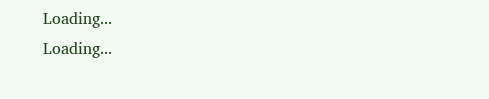Loading...
Loading...